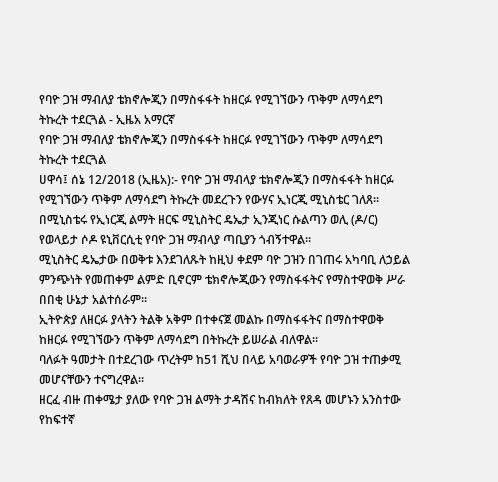የባዮ ጋዝ ማብለያ ቴክኖሎጂን በማስፋፋት ከዘርፉ የሚገኘውን ጥቅም ለማሳደግ ትኩረት ተደርጓል - ኢዜአ አማርኛ
የባዮ ጋዝ ማብለያ ቴክኖሎጂን በማስፋፋት ከዘርፉ የሚገኘውን ጥቅም ለማሳደግ ትኩረት ተደርጓል
ሀዋሳ፤ ሰኔ 12/2018 (ኢዜአ):- የባዮ ጋዝ ማብላያ ቴክኖሎጂን በማስፋፋት ከዘርፉ የሚገኘውን ጥቅም ለማሳደግ ትኩረት መደረጉን የውሃና ኢነርጂ ሚኒስቴር ገለጸ።
በሚኒስቴሩ የኢነርጂ ልማት ዘርፍ ሚኒስትር ዴኤታ ኢንጂነር ሱልጣን ወሊ (ዶ/ር) የወላይታ ሶዶ ዩኒቨርሲቲ የባዮ ጋዝ ማብላያ ጣቢያን ጎብኝተዋል።
ሚኒስትር ዴኤታው በወቅቱ እንደገለጹት ከዚህ ቀደም ባዮ ጋዝን በገጠሩ አካባቢ ለኃይል ምንጭነት የመጠቀም ልምድ ቢኖርም ቴክኖሎጂውን የማስፋፋትና የማስተዋወቅ ሥራ በበቂ ሁኔታ አልተሰራም።
ኢትዮጵያ ለዘርፉ ያላትን ትልቅ አቅም በተቀናጀ መልኩ በማስፋፋትና በማስተዋወቅ ከዘርፉ የሚገኘውን ጥቅም ለማሳደግ በትኩረት ይሠራል ብለዋል።
ባለፉት ዓመታት በተደረገው ጥረትም ከ51 ሺህ በላይ አባወራዎች የባዮ ጋዝ ተጠቃሚ መሆናቸውን ተናግረዋል።
ዘርፈ ብዙ ጠቀሜታ ያለው የባዮ ጋዝ ልማት ታዳሽና ከብክለት የጸዳ መሆኑን አንስተው የከፍተኛ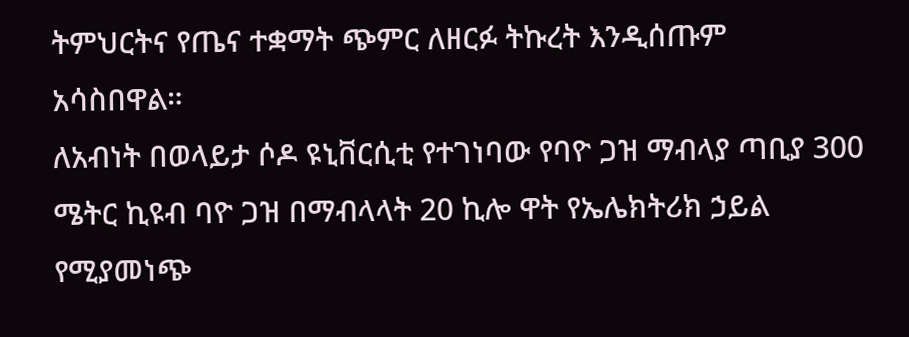ትምህርትና የጤና ተቋማት ጭምር ለዘርፉ ትኩረት እንዲሰጡም አሳስበዋል።
ለአብነት በወላይታ ሶዶ ዩኒቨርሲቲ የተገነባው የባዮ ጋዝ ማብላያ ጣቢያ 300 ሜትር ኪዩብ ባዮ ጋዝ በማብላላት 20 ኪሎ ዋት የኤሌክትሪክ ኃይል የሚያመነጭ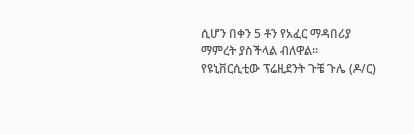ሲሆን በቀን 5 ቶን የአፈር ማዳበሪያ ማምረት ያስችላል ብለዋል።
የዩኒቨርሲቲው ፕሬዚደንት ጉቼ ጉሌ (ዶ/ር)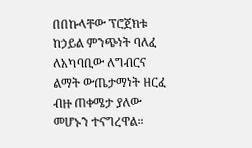በበኩላቸው ፕሮጀክቱ ከኃይል ምንጭነት ባለፈ ለአካባቢው ለግብርና ልማት ውጤታማነት ዘርፈ ብዙ ጠቀሜታ ያለው መሆኑን ተናግረዋል።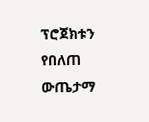ፕሮጀክቱን የበለጠ ውጤታማ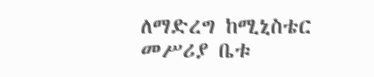ለማድረግ ከሚኒስቴር መሥሪያ ቤቱ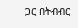ጋር በትብብር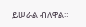ይሠራል ብለዋል።